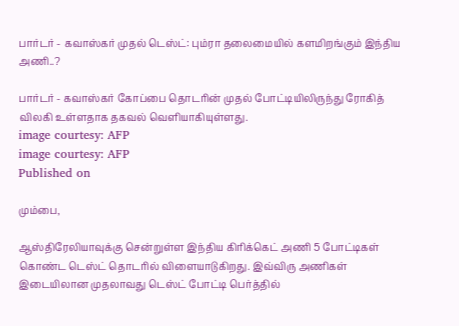பார்டர் - கவாஸ்கர் முதல் டெஸ்ட்: பும்ரா தலைமையில் களமிறங்கும் இந்திய அணி..?

பார்டர் - கவாஸ்கர் கோப்பை தொடரின் முதல் போட்டியிலிருந்து ரோகித் விலகி உள்ளதாக தகவல் வெளியாகியுள்ளது.
image courtesy: AFP
image courtesy: AFP
Published on

மும்பை,

ஆஸ்திரேலியாவுக்கு சென்றுள்ள இந்திய கிரிக்கெட் அணி 5 போட்டிகள் கொண்ட டெஸ்ட் தொடரில் விளையாடுகிறது. இவ்விரு அணிகள் இடையிலான முதலாவது டெஸ்ட் போட்டி பெர்த்தில்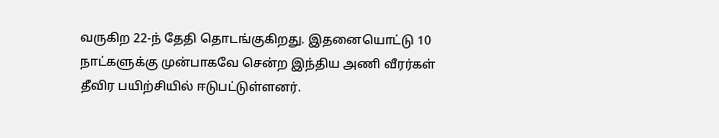வருகிற 22-ந் தேதி தொடங்குகிறது. இதனையொட்டு 10 நாட்களுக்கு முன்பாகவே சென்ற இந்திய அணி வீரர்கள் தீவிர பயிற்சியில் ஈடுபட்டுள்ளனர்.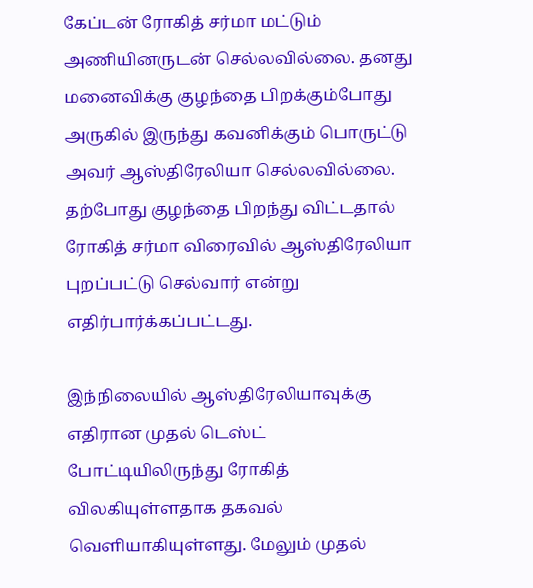கேப்டன் ரோகித் சர்மா மட்டும் அணியினருடன் செல்லவில்லை. தனது மனைவிக்கு குழந்தை பிறக்கும்போது அருகில் இருந்து கவனிக்கும் பொருட்டு அவர் ஆஸ்திரேலியா செல்லவில்லை. தற்போது குழந்தை பிறந்து விட்டதால் ரோகித் சர்மா விரைவில் ஆஸ்திரேலியா புறப்பட்டு செல்வார் என்று எதிர்பார்க்கப்பட்டது.

இந்நிலையில் ஆஸ்திரேலியாவுக்கு எதிரான முதல் டெஸ்ட் போட்டியிலிருந்து ரோகித் விலகியுள்ளதாக தகவல் வெளியாகியுள்ளது. மேலும் முதல்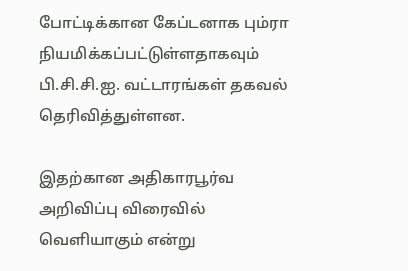போட்டிக்கான கேப்டனாக பும்ரா நியமிக்கப்பட்டுள்ளதாகவும் பி.சி.சி.ஐ. வட்டாரங்கள் தகவல் தெரிவித்துள்ளன.

இதற்கான அதிகாரபூர்வ அறிவிப்பு விரைவில் வெளியாகும் என்று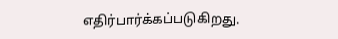எதிர்பார்க்கப்படுகிறது.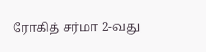ரோகித் சர்மா 2-வது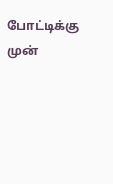போட்டிக்கு முன்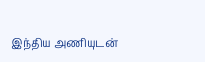இந்திய அணியுடன்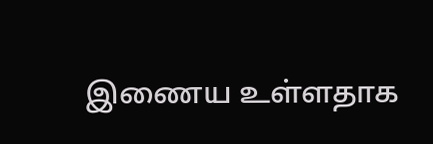இணைய உள்ளதாக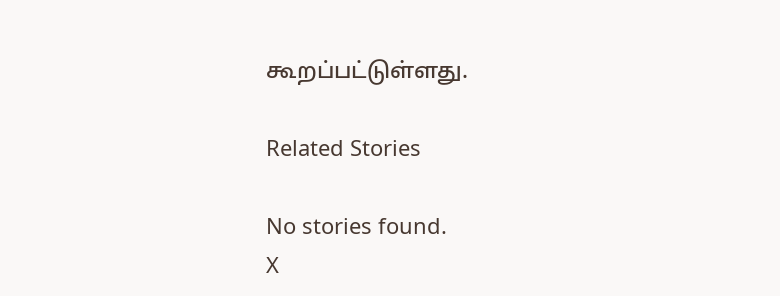கூறப்பட்டுள்ளது.

Related Stories

No stories found.
X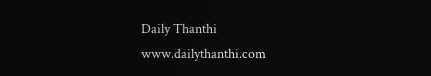Daily Thanthi
www.dailythanthi.com